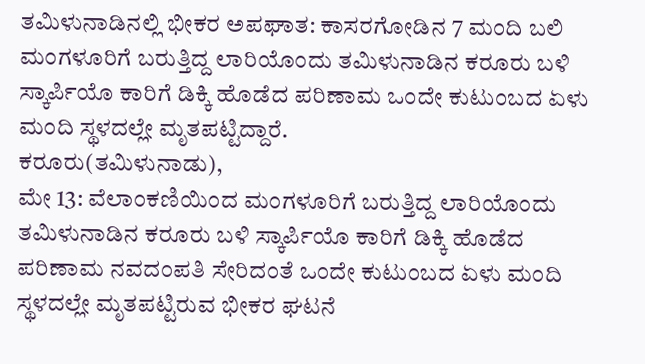ತಮಿಳುನಾಡಿನಲ್ಲಿ ಭೀಕರ ಅಪಘಾತ: ಕಾಸರಗೋಡಿನ 7 ಮಂದಿ ಬಲಿ
ಮಂಗಳೂರಿಗೆ ಬರುತ್ತಿದ್ದ ಲಾರಿಯೊಂದು ತಮಿಳುನಾಡಿನ ಕರೂರು ಬಳಿ ಸ್ಕಾರ್ಪಿಯೊ ಕಾರಿಗೆ ಡಿಕ್ಕಿ ಹೊಡೆದ ಪರಿಣಾಮ ಒಂದೇ ಕುಟುಂಬದ ಏಳು ಮಂದಿ ಸ್ಥಳದಲ್ಲೇ ಮೃತಪಟ್ಟಿದ್ದಾರೆ.
ಕರೂರು(ತಮಿಳುನಾಡು),
ಮೇ 13: ವೆಲಾಂಕಣಿಯಿಂದ ಮಂಗಳೂರಿಗೆ ಬರುತ್ತಿದ್ದ ಲಾರಿಯೊಂದು ತಮಿಳುನಾಡಿನ ಕರೂರು ಬಳಿ ಸ್ಕಾರ್ಪಿಯೊ ಕಾರಿಗೆ ಡಿಕ್ಕಿ ಹೊಡೆದ ಪರಿಣಾಮ ನವದಂಪತಿ ಸೇರಿದಂತೆ ಒಂದೇ ಕುಟುಂಬದ ಏಳು ಮಂದಿ ಸ್ಥಳದಲ್ಲೇ ಮೃತಪಟ್ಟಿರುವ ಭೀಕರ ಘಟನೆ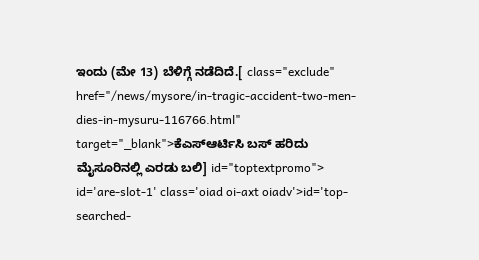ಇಂದು (ಮೇ 13) ಬೆಳಿಗ್ಗೆ ನಡೆದಿದೆ.[ class="exclude" href="/news/mysore/in-tragic-accident-two-men-dies-in-mysuru-116766.html" target="_blank">ಕೆಎಸ್ಆರ್ಟಿಸಿ ಬಸ್ ಹರಿದು ಮೈಸೂರಿನಲ್ಲಿ ಎರಡು ಬಲಿ] id="toptextpromo"> id='are-slot-1' class='oiad oi-axt oiadv'>id='top-searched-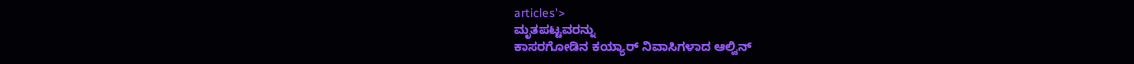articles'>
ಮೃತಪಟ್ಟವರನ್ನು
ಕಾಸರಗೋಡಿನ ಕಯ್ಯಾರ್ ನಿವಾಸಿಗಳಾದ ಆಲ್ವಿನ್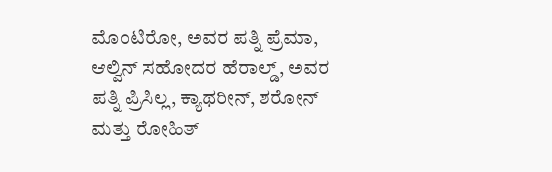ಮೊಂಟಿರೋ, ಅವರ ಪತ್ನಿ ಪ್ರೆಮಾ, ಆಲ್ವಿನ್ ಸಹೋದರ ಹೆರಾಲ್ಡ್, ಅವರ ಪತ್ನಿ ಪ್ರಿಸಿಲ್ಲ, ಕ್ಯಾಥರೀನ್, ಶರೋನ್ ಮತ್ತು ರೋಹಿತ್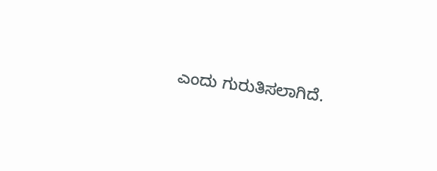ಎಂದು ಗುರುತಿಸಲಾಗಿದೆ.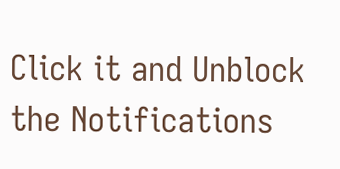Click it and Unblock the Notifications